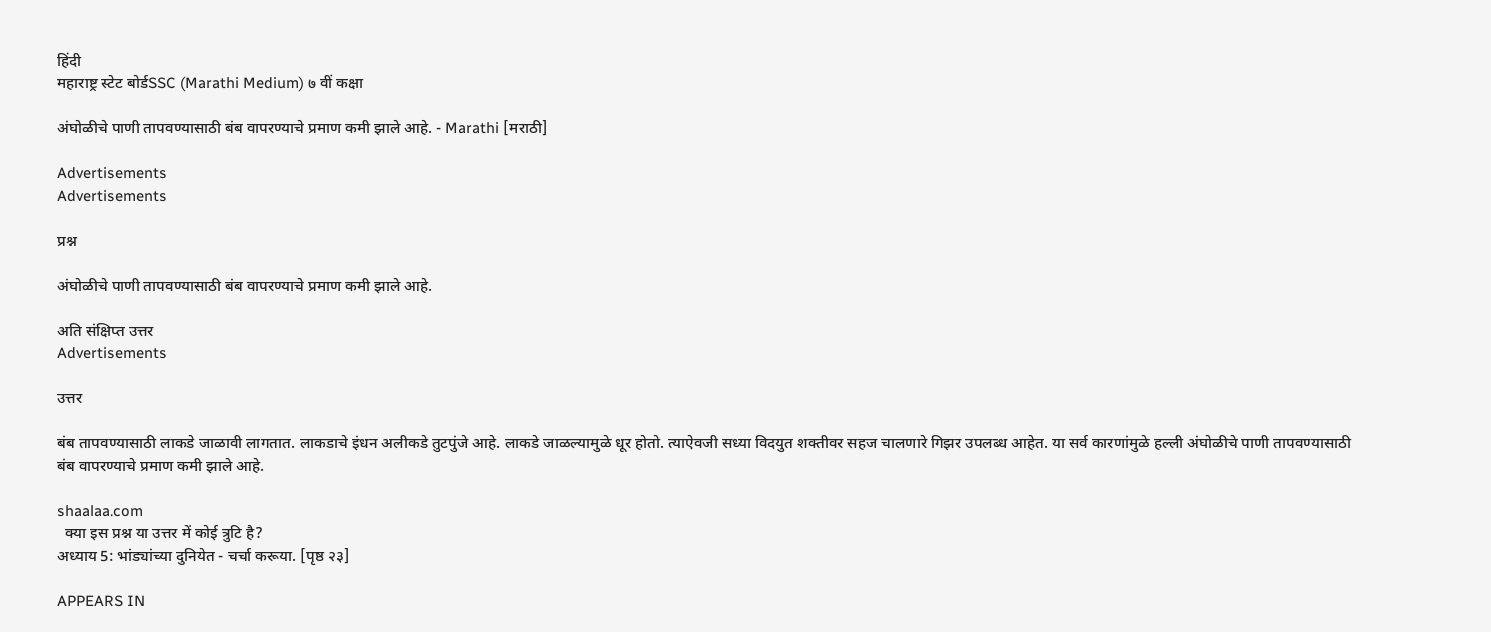हिंदी
महाराष्ट्र स्टेट बोर्डSSC (Marathi Medium) ७ वीं कक्षा

अंघोळीचे पाणी तापवण्यासाठी बंब वापरण्याचे प्रमाण कमी झाले आहे. - Marathi [मराठी]

Advertisements
Advertisements

प्रश्न

अंघोळीचे पाणी तापवण्यासाठी बंब वापरण्याचे प्रमाण कमी झाले आहे.

अति संक्षिप्त उत्तर
Advertisements

उत्तर

बंब तापवण्यासाठी लाकडे जाळावी लागतात. लाकडाचे इंधन अलीकडे तुटपुंजे आहे. लाकडे जाळल्यामुळे धूर होतो. त्याऐवजी सध्या विदयुत शक्तीवर सहज चालणारे गिझर उपलब्ध आहेत. या सर्व कारणांमुळे हल्ली अंघोळीचे पाणी तापवण्यासाठी बंब वापरण्याचे प्रमाण कमी झाले आहे.

shaalaa.com
  क्या इस प्रश्न या उत्तर में कोई त्रुटि है?
अध्याय 5: भांड्यांच्या दुनियेत - चर्चा करूया. [पृष्ठ २३]

APPEARS IN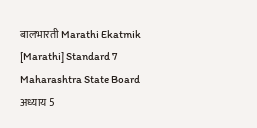बालभारती Marathi Ekatmik [Marathi] Standard 7 Maharashtra State Board
अध्याय 5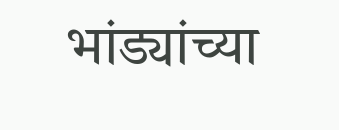भांड्यांच्या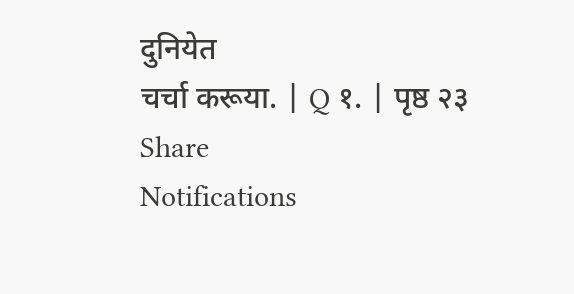दुनियेत
चर्चा करूया. | Q १. | पृष्ठ २३
Share
Notifications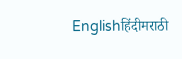Englishहिंदीमराठी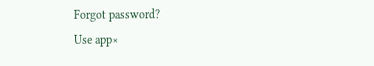Forgot password?
Use app×